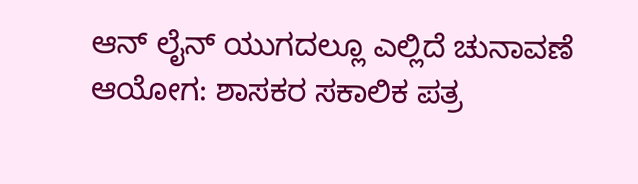ಆನ್ ಲೈನ್ ಯುಗದಲ್ಲೂ ಎಲ್ಲಿದೆ ಚುನಾವಣೆ ಆಯೋಗ: ಶಾಸಕರ ಸಕಾಲಿಕ ಪತ್ರ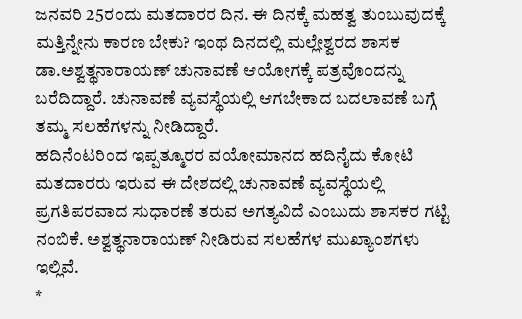ಜನವರಿ 25ರಂದು ಮತದಾರರ ದಿನ. ಈ ದಿನಕ್ಕೆ ಮಹತ್ವ ತುಂಬುವುದಕ್ಕೆ ಮತ್ತಿನ್ನೇನು ಕಾರಣ ಬೇಕು? ಇಂಥ ದಿನದಲ್ಲಿ ಮಲ್ಲೇಶ್ವರದ ಶಾಸಕ ಡಾ.ಅಶ್ವತ್ಥನಾರಾಯಣ್ ಚುನಾವಣೆ ಆಯೋಗಕ್ಕೆ ಪತ್ರವೊಂದನ್ನು ಬರೆದಿದ್ದಾರೆ. ಚುನಾವಣೆ ವ್ಯವಸ್ಥೆಯಲ್ಲಿ ಆಗಬೇಕಾದ ಬದಲಾವಣೆ ಬಗ್ಗೆ ತಮ್ಮ ಸಲಹೆಗಳನ್ನು ನೀಡಿದ್ದಾರೆ.
ಹದಿನೆಂಟರಿಂದ ಇಪ್ಪತ್ಮೂರರ ವಯೋಮಾನದ ಹದಿನೈದು ಕೋಟಿ ಮತದಾರರು ಇರುವ ಈ ದೇಶದಲ್ಲಿ ಚುನಾವಣೆ ವ್ಯವಸ್ಥೆಯಲ್ಲಿ ಪ್ರಗತಿಪರವಾದ ಸುಧಾರಣೆ ತರುವ ಅಗತ್ಯವಿದೆ ಎಂಬುದು ಶಾಸಕರ ಗಟ್ಟಿ ನಂಬಿಕೆ. ಅಶ್ವತ್ಥನಾರಾಯಣ್ ನೀಡಿರುವ ಸಲಹೆಗಳ ಮುಖ್ಯಾಂಶಗಳು ಇಲ್ಲಿವೆ.
*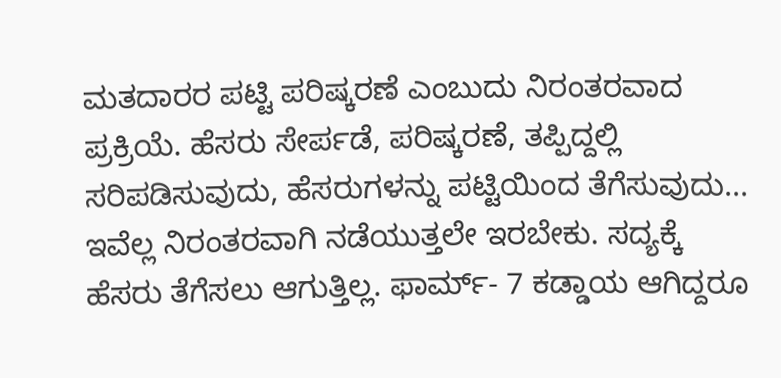ಮತದಾರರ ಪಟ್ಟಿ ಪರಿಷ್ಕರಣೆ ಎಂಬುದು ನಿರಂತರವಾದ ಪ್ರಕ್ರಿಯೆ. ಹೆಸರು ಸೇರ್ಪಡೆ, ಪರಿಷ್ಕರಣೆ, ತಪ್ಪಿದ್ದಲ್ಲಿ ಸರಿಪಡಿಸುವುದು, ಹೆಸರುಗಳನ್ನು ಪಟ್ಟಿಯಿಂದ ತೆಗೆಸುವುದು... ಇವೆಲ್ಲ ನಿರಂತರವಾಗಿ ನಡೆಯುತ್ತಲೇ ಇರಬೇಕು. ಸದ್ಯಕ್ಕೆ ಹೆಸರು ತೆಗೆಸಲು ಆಗುತ್ತಿಲ್ಲ. ಫಾರ್ಮ್- 7 ಕಡ್ಡಾಯ ಆಗಿದ್ದರೂ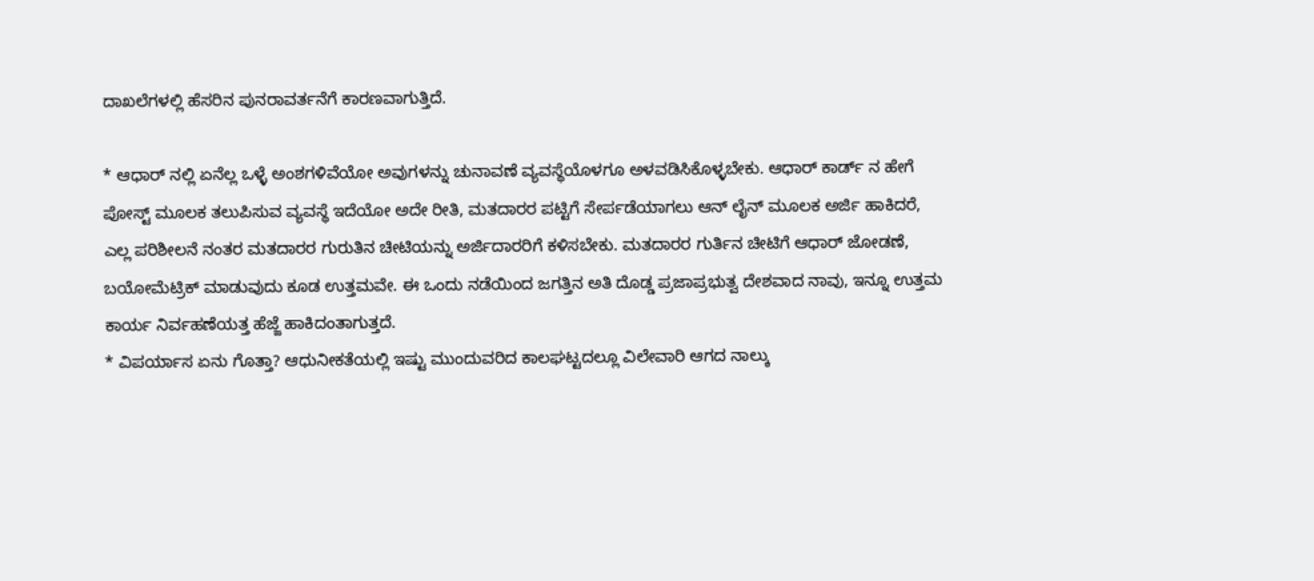ದಾಖಲೆಗಳಲ್ಲಿ ಹೆಸರಿನ ಪುನರಾವರ್ತನೆಗೆ ಕಾರಣವಾಗುತ್ತಿದೆ.

* ಆಧಾರ್ ನಲ್ಲಿ ಏನೆಲ್ಲ ಒಳ್ಳೆ ಅಂಶಗಳಿವೆಯೋ ಅವುಗಳನ್ನು ಚುನಾವಣೆ ವ್ಯವಸ್ಥೆಯೊಳಗೂ ಅಳವಡಿಸಿಕೊಳ್ಳಬೇಕು. ಆಧಾರ್ ಕಾರ್ಡ್ ನ ಹೇಗೆ ಪೋಸ್ಟ್ ಮೂಲಕ ತಲುಪಿಸುವ ವ್ಯವಸ್ಥೆ ಇದೆಯೋ ಅದೇ ರೀತಿ, ಮತದಾರರ ಪಟ್ಟಿಗೆ ಸೇರ್ಪಡೆಯಾಗಲು ಆನ್ ಲೈನ್ ಮೂಲಕ ಅರ್ಜಿ ಹಾಕಿದರೆ, ಎಲ್ಲ ಪರಿಶೀಲನೆ ನಂತರ ಮತದಾರರ ಗುರುತಿನ ಚೀಟಿಯನ್ನು ಅರ್ಜಿದಾರರಿಗೆ ಕಳಿಸಬೇಕು. ಮತದಾರರ ಗುರ್ತಿನ ಚೀಟಿಗೆ ಆಧಾರ್ ಜೋಡಣೆ, ಬಯೋಮೆಟ್ರಿಕ್ ಮಾಡುವುದು ಕೂಡ ಉತ್ತಮವೇ. ಈ ಒಂದು ನಡೆಯಿಂದ ಜಗತ್ತಿನ ಅತಿ ದೊಡ್ಡ ಪ್ರಜಾಪ್ರಭುತ್ವ ದೇಶವಾದ ನಾವು, ಇನ್ನೂ ಉತ್ತಮ ಕಾರ್ಯ ನಿರ್ವಹಣೆಯತ್ತ ಹೆಜ್ಜೆ ಹಾಕಿದಂತಾಗುತ್ತದೆ.
* ವಿಪರ್ಯಾಸ ಏನು ಗೊತ್ತಾ? ಆಧುನೀಕತೆಯಲ್ಲಿ ಇಷ್ಟು ಮುಂದುವರಿದ ಕಾಲಘಟ್ಟದಲ್ಲೂ ವಿಲೇವಾರಿ ಆಗದ ನಾಲ್ಕು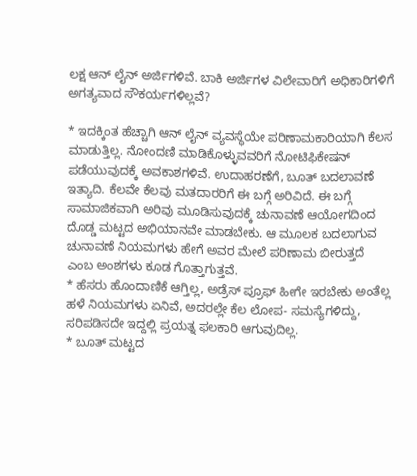ಲಕ್ಷ ಆನ್ ಲೈನ್ ಅರ್ಜಿಗಳಿವೆ. ಬಾಕಿ ಅರ್ಜಿಗಳ ವಿಲೇವಾರಿಗೆ ಅಧಿಕಾರಿಗಳಿಗೆ ಅಗತ್ಯವಾದ ಸೌಕರ್ಯಗಳಿಲ್ಲವೆ?

* ಇದಕ್ಕಿಂತ ಹೆಚ್ಚಾಗಿ ಆನ್ ಲೈನ್ ವ್ಯವಸ್ಥೆಯೇ ಪರಿಣಾಮಕಾರಿಯಾಗಿ ಕೆಲಸ ಮಾಡುತ್ತಿಲ್ಲ. ನೋಂದಣಿ ಮಾಡಿಕೊಳ್ಳುವವರಿಗೆ ನೋಟಿಫಿಕೇಷನ್ ಪಡೆಯುವುದಕ್ಕೆ ಅವಕಾಶಗಳಿವೆ. ಉದಾಹರಣೆಗೆ, ಬೂತ್ ಬದಲಾವಣೆ ಇತ್ಯಾದಿ. ಕೆಲವೇ ಕೆಲವು ಮತದಾರರಿಗೆ ಈ ಬಗ್ಗೆ ಅರಿವಿದೆ. ಈ ಬಗ್ಗೆ ಸಾಮಾಜಿಕವಾಗಿ ಅರಿವು ಮೂಡಿಸುವುದಕ್ಕೆ ಚುನಾವಣೆ ಆಯೋಗದಿಂದ ದೊಡ್ಡ ಮಟ್ಟದ ಅಭಿಯಾನವೇ ಮಾಡಬೇಕು. ಆ ಮೂಲಕ ಬದಲಾಗುವ ಚುನಾವಣೆ ನಿಯಮಗಳು ಹೇಗೆ ಅವರ ಮೇಲೆ ಪರಿಣಾಮ ಬೀರುತ್ತದೆ ಎಂಬ ಅಂಶಗಳು ಕೂಡ ಗೊತ್ತಾಗುತ್ತವೆ.
* ಹೆಸರು ಹೊಂದಾಣಿಕೆ ಆಗ್ತಿಲ್ಲ, ಅಡ್ರೆಸ್ ಪ್ರೂಫ್ ಹೀಗೇ ಇರಬೇಕು ಅಂತೆಲ್ಲ ಹಳೆ ನಿಯಮಗಳು ಏನಿವೆ, ಅದರಲ್ಲೇ ಕೆಲ ಲೋಪ- ಸಮಸ್ಯೆಗಳಿದ್ದು, ಸರಿಪಡಿಸದೇ ಇದ್ದಲ್ಲಿ ಪ್ರಯತ್ನ ಫಲಕಾರಿ ಆಗುವುದಿಲ್ಲ.
* ಬೂತ್ ಮಟ್ಟದ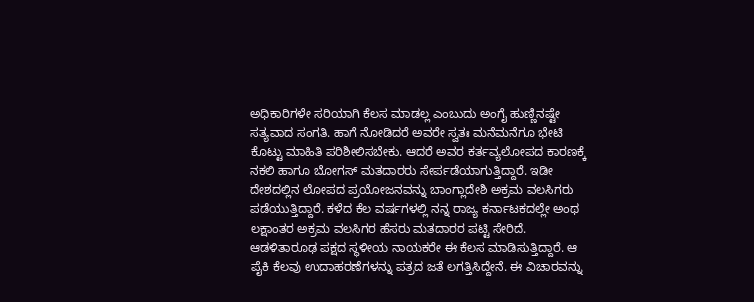ಅಧಿಕಾರಿಗಳೇ ಸರಿಯಾಗಿ ಕೆಲಸ ಮಾಡಲ್ಲ ಎಂಬುದು ಅಂಗೈ ಹುಣ್ಣಿನಷ್ಟೇ ಸತ್ಯವಾದ ಸಂಗತಿ. ಹಾಗೆ ನೋಡಿದರೆ ಅವರೇ ಸ್ವತಃ ಮನೆಮನೆಗೂ ಭೇಟಿ ಕೊಟ್ಟು ಮಾಹಿತಿ ಪರಿಶೀಲಿಸಬೇಕು. ಆದರೆ ಅವರ ಕರ್ತವ್ಯಲೋಪದ ಕಾರಣಕ್ಕೆ ನಕಲಿ ಹಾಗೂ ಬೋಗಸ್ ಮತದಾರರು ಸೇರ್ಪಡೆಯಾಗುತ್ತಿದ್ದಾರೆ. ಇಡೀ ದೇಶದಲ್ಲಿನ ಲೋಪದ ಪ್ರಯೋಜನವನ್ನು ಬಾಂಗ್ಲಾದೇಶಿ ಅಕ್ರಮ ವಲಸಿಗರು ಪಡೆಯುತ್ತಿದ್ದಾರೆ. ಕಳೆದ ಕೆಲ ವರ್ಷಗಳಲ್ಲಿ ನನ್ನ ರಾಜ್ಯ ಕರ್ನಾಟಕದಲ್ಲೇ ಅಂಥ ಲಕ್ಷಾಂತರ ಅಕ್ರಮ ವಲಸಿಗರ ಹೆಸರು ಮತದಾರರ ಪಟ್ಟಿ ಸೇರಿದೆ. ಆಡಳಿತಾರೂಢ ಪಕ್ಷದ ಸ್ಥಳೀಯ ನಾಯಕರೇ ಈ ಕೆಲಸ ಮಾಡಿಸುತ್ತಿದ್ದಾರೆ. ಆ ಪೈಕಿ ಕೆಲವು ಉದಾಹರಣೆಗಳನ್ನು ಪತ್ರದ ಜತೆ ಲಗತ್ತಿಸಿದ್ದೇನೆ. ಈ ವಿಚಾರವನ್ನು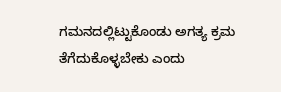ಗಮನದಲ್ಲಿಟ್ಟುಕೊಂಡು ಅಗತ್ಯ ಕ್ರಮ ತೆಗೆದುಕೊಳ್ಳಬೇಕು ಎಂದು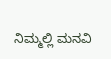ನಿಮ್ಮಲ್ಲಿ ಮನವಿ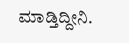ಮಾಡ್ತಿದ್ದೀನಿ.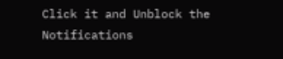Click it and Unblock the Notifications